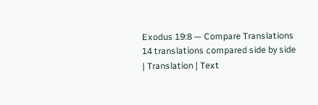Exodus 19:8 — Compare Translations
14 translations compared side by side
| Translation | Text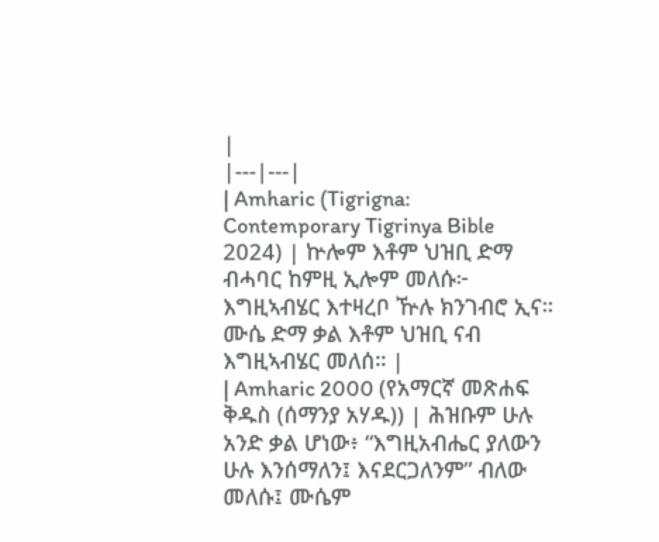|
|---|---|
| Amharic (Tigrigna: Contemporary Tigrinya Bible 2024) | ኵሎም እቶም ህዝቢ ድማ ብሓባር ከምዚ ኢሎም መለሱ፦ እግዚኣብሄር እተዛረቦ ዅሉ ክንገብሮ ኢና። ሙሴ ድማ ቃል እቶም ህዝቢ ናብ እግዚኣብሄር መለሰ። |
| Amharic 2000 (የአማርኛ መጽሐፍ ቅዱስ (ሰማንያ አሃዱ)) | ሕዝቡም ሁሉ አንድ ቃል ሆነው፥ “እግዚአብሔር ያለውን ሁሉ እንሰማለን፤ እናደርጋለንም” ብለው መለሱ፤ ሙሴም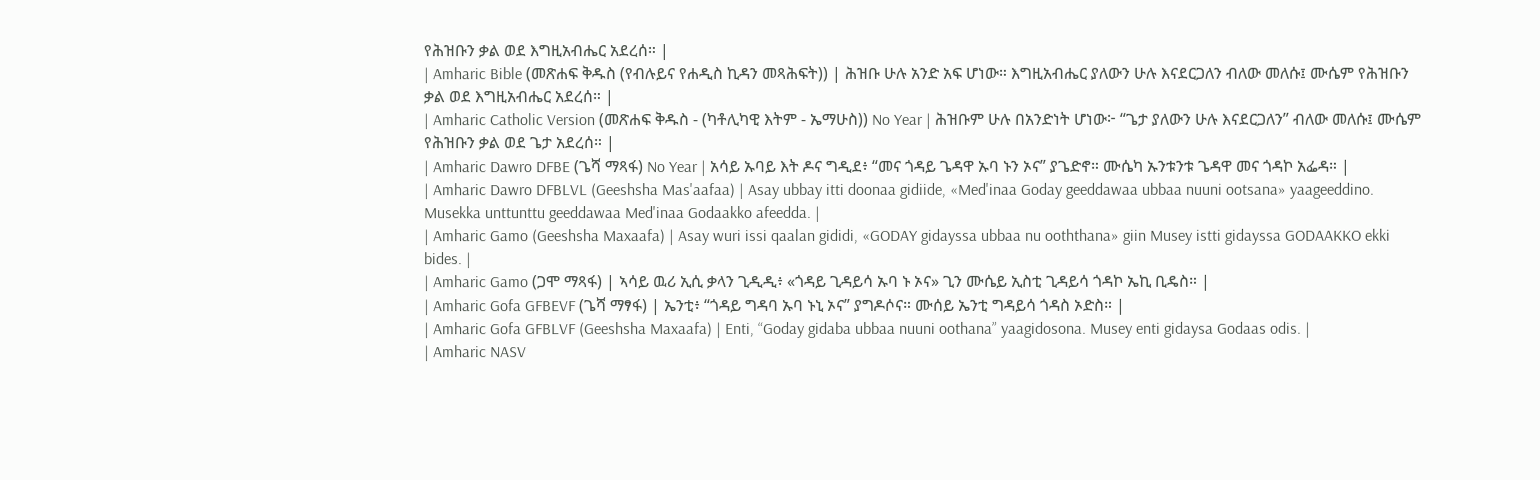የሕዝቡን ቃል ወደ እግዚአብሔር አደረሰ። |
| Amharic Bible (መጽሐፍ ቅዱስ (የብሉይና የሐዲስ ኪዳን መጻሕፍት)) | ሕዝቡ ሁሉ አንድ አፍ ሆነው። እግዚአብሔር ያለውን ሁሉ እናደርጋለን ብለው መለሱ፤ ሙሴም የሕዝቡን ቃል ወደ እግዚአብሔር አደረሰ። |
| Amharic Catholic Version (መጽሐፍ ቅዱስ - (ካቶሊካዊ እትም - ኤማሁስ)) No Year | ሕዝቡም ሁሉ በአንድነት ሆነው፦ “ጌታ ያለውን ሁሉ እናደርጋለን” ብለው መለሱ፤ ሙሴም የሕዝቡን ቃል ወደ ጌታ አደረሰ። |
| Amharic Dawro DFBE (ጌሻ ማጻፋ) No Year | አሳይ ኡባይ እት ዶና ግዲደ፥ “መና ጎዳይ ጌዳዋ ኡባ ኑን ኦና” ያጌድኖ። ሙሴካ ኡንቱንቱ ጌዳዋ መና ጎዳኮ አፌዳ። |
| Amharic Dawro DFBLVL (Geeshsha Mas'aafaa) | Asay ubbay itti doonaa gidiide, «Med'inaa Goday geeddawaa ubbaa nuuni ootsana» yaageeddino. Musekka unttunttu geeddawaa Med'inaa Godaakko afeedda. |
| Amharic Gamo (Geeshsha Maxaafa) | Asay wuri issi qaalan gididi, «GODAY gidayssa ubbaa nu ooththana» giin Musey istti gidayssa GODAAKKO ekki bides. |
| Amharic Gamo (ጋሞ ማጻፋ) | ኣሳይ ዉሪ ኢሲ ቃላን ጊዲዲ፥ «ጎዳይ ጊዳይሳ ኡባ ኑ ኦና» ጊን ሙሴይ ኢስቲ ጊዳይሳ ጎዳኮ ኤኪ ቢዴስ። |
| Amharic Gofa GFBEVF (ጌሻ ማፃፋ) | ኤንቲ፥ “ጎዳይ ግዳባ ኡባ ኑኒ ኦና” ያግዶሶና። ሙሰይ ኤንቲ ግዳይሳ ጎዳስ ኦድስ። |
| Amharic Gofa GFBLVF (Geeshsha Maxaafa) | Enti, “Goday gidaba ubbaa nuuni oothana” yaagidosona. Musey enti gidaysa Godaas odis. |
| Amharic NASV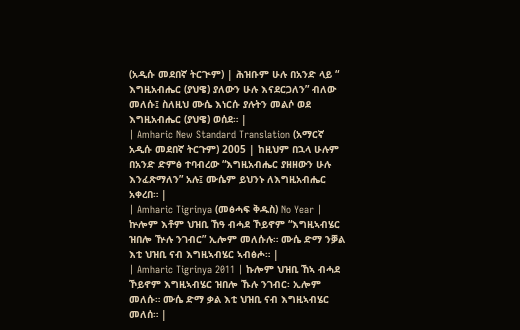(አዲሱ መደበኛ ትርጒም) | ሕዝቡም ሁሉ በአንድ ላይ “ እግዚአብሔር (ያህዌ) ያለውን ሁሉ እናደርጋለን” ብለው መለሱ፤ ስለዚህ ሙሴ እነርሱ ያሉትን መልሶ ወደ እግዚአብሔር (ያህዌ) ወሰደ። |
| Amharic New Standard Translation (አማርኛ አዲሱ መደበኛ ትርጉም) 2005 | ከዚህም በኋላ ሁሉም በአንድ ድምፅ ተባብረው “እግዚአብሔር ያዘዘውን ሁሉ እንፈጽማለን” አሉ፤ ሙሴም ይህንኑ ለእግዚአብሔር አቀረበ። |
| Amharic Tigrinya (መፅሓፍ ቅዱስ) No Year | ኵሎም እቶም ህዝቢ ኸዓ ብሓደ ኾይኖም “እግዚኣብሄር ዝበሎ ዅሉ ንገብር” ኢሎም መለሱሉ። ሙሴ ድማ ንቓል እቲ ህዝቢ ናብ እግዚኣብሄር ኣብፅሖ። |
| Amharic Tigrinya 2011 | ኩሎም ህዝቢ ኸኣ ብሓደ ኾይኖም እግዚኣብሄር ዝበሎ ኹሉ ንገብር፡ ኢሎም መለሱ። ሙሴ ድማ ቃል እቲ ህዝቢ ናብ እግዚኣብሄር መለሰ። |